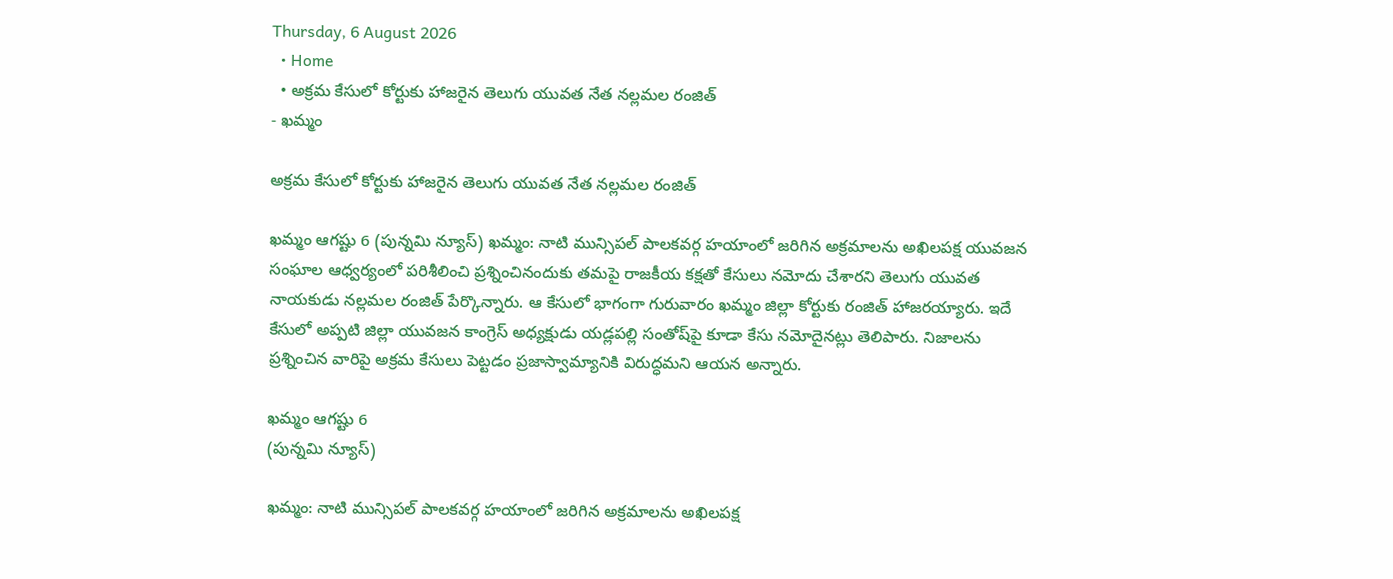Thursday, 6 August 2026
  • Home
  • అక్రమ కేసులో కోర్టుకు హాజరైన తెలుగు యువత నేత నల్లమల రంజిత్
- ఖమ్మం

అక్రమ కేసులో కోర్టుకు హాజరైన తెలుగు యువత నేత నల్లమల రంజిత్

ఖమ్మం ఆగష్టు 6 (పున్నమి న్యూస్) ఖమ్మం: నాటి మున్సిపల్ పాలకవర్గ హయాంలో జరిగిన అక్రమాలను అఖిలపక్ష యువజన సంఘాల ఆధ్వర్యంలో పరిశీలించి ప్రశ్నించినందుకు తమపై రాజకీయ కక్షతో కేసులు నమోదు చేశారని తెలుగు యువత నాయకుడు నల్లమల రంజిత్ పేర్కొన్నారు. ఆ కేసులో భాగంగా గురువారం ఖమ్మం జిల్లా కోర్టుకు రంజిత్ హాజరయ్యారు. ఇదే కేసులో అప్పటి జిల్లా యువజన కాంగ్రెస్ అధ్యక్షుడు యడ్లపల్లి సంతోష్‌పై కూడా కేసు నమోదైనట్లు తెలిపారు. నిజాలను ప్రశ్నించిన వారిపై అక్రమ కేసులు పెట్టడం ప్రజాస్వామ్యానికి విరుద్ధమని ఆయన అన్నారు.

ఖమ్మం ఆగష్టు 6
(పున్నమి న్యూస్)

ఖమ్మం: నాటి మున్సిపల్ పాలకవర్గ హయాంలో జరిగిన అక్రమాలను అఖిలపక్ష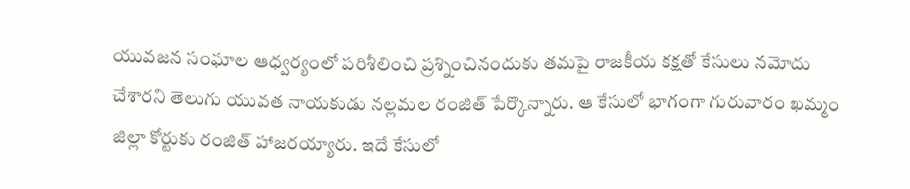యువజన సంఘాల ఆధ్వర్యంలో పరిశీలించి ప్రశ్నించినందుకు తమపై రాజకీయ కక్షతో కేసులు నమోదు చేశారని తెలుగు యువత నాయకుడు నల్లమల రంజిత్ పేర్కొన్నారు. ఆ కేసులో భాగంగా గురువారం ఖమ్మం జిల్లా కోర్టుకు రంజిత్ హాజరయ్యారు. ఇదే కేసులో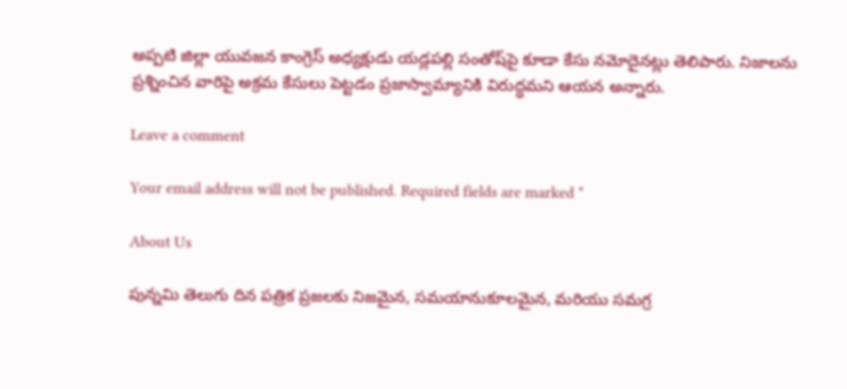అప్పటి జిల్లా యువజన కాంగ్రెస్ అధ్యక్షుడు యడ్లపల్లి సంతోష్‌పై కూడా కేసు నమోదైనట్లు తెలిపారు. నిజాలను ప్రశ్నించిన వారిపై అక్రమ కేసులు పెట్టడం ప్రజాస్వామ్యానికి విరుద్ధమని ఆయన అన్నారు.

Leave a comment

Your email address will not be published. Required fields are marked *

About Us

పున్నమి తెలుగు దిన పత్రిక ప్రజలకు నిజమైన, సమయానుకూలమైన, మరియు సమగ్ర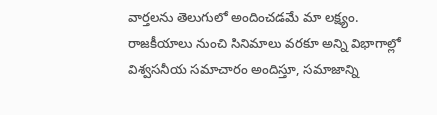వార్తలను తెలుగులో అందించడమే మా లక్ష్యం.
రాజకీయాలు నుంచి సినిమాలు వరకూ అన్ని విభాగాల్లో విశ్వసనీయ సమాచారం అందిస్తూ, సమాజాన్ని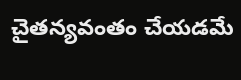చైతన్యవంతం చేయడమే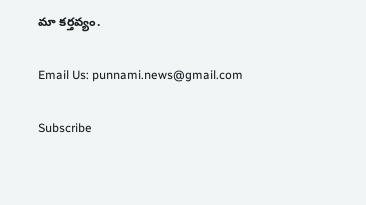మా కర్తవ్యం.

Email Us: punnami.news@gmail.com

Subscribe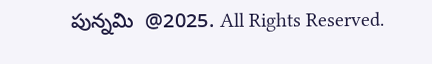పున్నమి  @2025. All Rights Reserved.